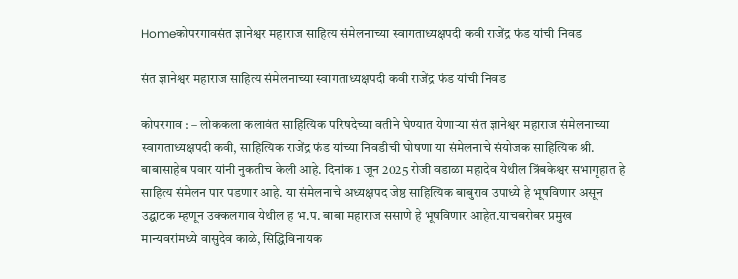Homeकोपरगावसंत ज्ञानेश्वर महाराज साहित्य संमेलनाच्या स्वागताध्यक्षपदी कवी राजेंद्र फंड यांची निवड

संत ज्ञानेश्वर महाराज साहित्य संमेलनाच्या स्वागताध्यक्षपदी कवी राजेंद्र फंड यांची निवड

कोपरगाव : – लोककला कलावंत साहित्यिक परिषदेच्या वतीने घेण्यात येणाऱ्या संत ज्ञानेश्वर महाराज संमेलनाच्या स्वागताध्यक्षपदी कवी, साहित्यिक राजेंद्र फंड यांच्या निवडीची घोषणा या संमेलनाचे संयोजक साहित्यिक श्री. बाबासाहेब पवार यांनी नुकतीच केली आहे. दिनांक 1 जून 2025 रोजी वडाळा महादेव येथील त्रिंबकेश्वर सभागृहात हे साहित्य संमेलन पार पडणार आहे. या संमेलनाचे अध्यक्षपद जेष्ठ साहित्यिक बाबुराव उपाध्ये हे भूषविणार असून उद्घाटक म्हणून उक्कलगाव येथील ह भ.प. बाबा महाराज ससाणे हे भूषविणार आहेत.याचबरोबर प्रमुख मान्यवरांमध्ये वासुदेव काळे, सिद्धिविनायक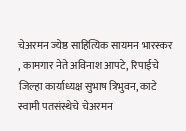चेअरमन ज्येष्ठ साहित्यिक सायमन भारस्कर , कामगार नेते अविनाश आपटे, रिपाईचे जिल्हा कार्याध्यक्ष सुभाष त्रिभुवन, काटे स्वामी पतसंस्थेचे चेअरमन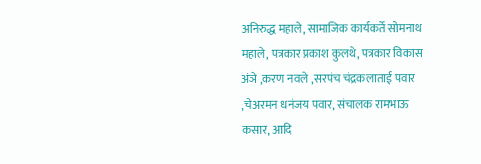अनिरुद्ध महाले, सामाजिक कार्यकर्ते सोमनाथ महाले, पत्रकार प्रकाश कुलथे, पत्रकार विकास अंञे ,करण नवले ,सरपंच चंद्रकलाताई पवार ,चेअरमन धनंजय पवार, संचालक रामभाऊ कसार, आदि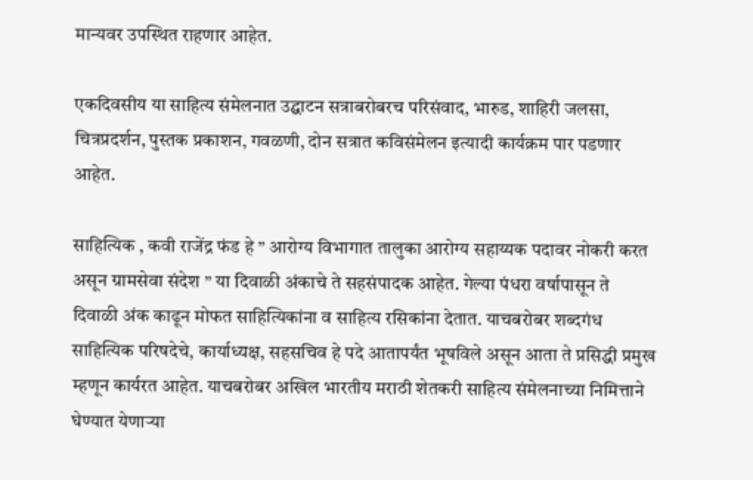मान्यवर उपस्थित राहणार आहेत.

एकदिवसीय या साहित्य संमेलनात उद्घाटन सत्राबरोबरच परिसंवाद, भारुड, शाहिरी जलसा, चित्रप्रदर्शन, पुस्तक प्रकाशन, गवळणी, दोन सत्रात कविसंमेलन इत्यादी कार्यक्रम पार पडणार आहेत.

साहित्यिक , कवी राजेंद्र फंड हे ” आरोग्य विभागात तालुका आरोग्य सहाय्यक पदावर नोकरी करत असून ग्रामसेवा संदेश ” या दिवाळी अंकाचे ते सहसंपादक आहेत. गेल्या पंधरा वर्षापासून ते दिवाळी अंक काढून मोफत साहित्यिकांना व साहित्य रसिकांना देतात. याचबरोबर शब्दगंध साहित्यिक परिषदेचे, कार्याध्यक्ष, सहसचिव हे पदे आतापर्यंत भूषविले असून आता ते प्रसिद्धी प्रमुख म्हणून कार्यरत आहेत. याचबरोबर अखिल भारतीय मराठी शेतकरी साहित्य संमेलनाच्या निमित्ताने घेण्यात येणाऱ्या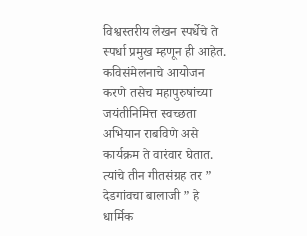विश्वस्तरीय लेखन स्पर्धेचे ते स्पर्धा प्रमुख म्हणून ही आहेत. कविसंमेलनाचे आयोजन करणे तसेच महापुरुषांच्या जयंतीनिमित्त स्वच्छता अभियान राबविणे असे कार्यक्रम ते वारंवार घेतात. त्यांचे तीन गीतसंग्रह तर ” देडगांवचा बालाजी ” हे धार्मिक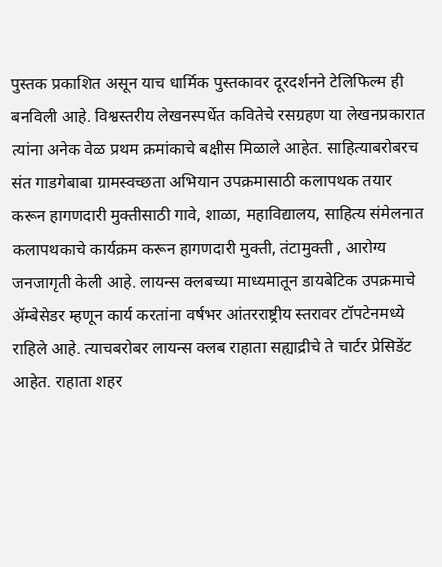पुस्तक प्रकाशित असून याच धार्मिक पुस्तकावर दूरदर्शनने टेलिफिल्म ही बनविली आहे. विश्वस्तरीय लेखनस्पर्धेत कवितेचे रसग्रहण या लेखनप्रकारात त्यांना अनेक वेळ प्रथम क्रमांकाचे बक्षीस मिळाले आहेत. साहित्याबरोबरच संत गाडगेबाबा ग्रामस्वच्छता अभियान उपक्रमासाठी कलापथक तयार करून हागणदारी मुक्तीसाठी गावे, शाळा, महाविद्यालय, साहित्य संमेलनात कलापथकाचे कार्यक्रम करून हागणदारी मुक्ती, तंटामुक्ती , आरोग्य जनजागृती केली आहे. लायन्स क्लबच्या माध्यमातून डायबेटिक उपक्रमाचे ॲम्बेसेडर म्हणून कार्य करतांना वर्षभर आंतरराष्ट्रीय स्तरावर टॉपटेनमध्ये राहिले आहे. त्याचबरोबर लायन्स क्लब राहाता सह्याद्रीचे ते चार्टर प्रेसिडेंट आहेत. राहाता शहर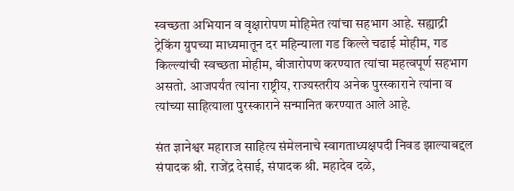स्वच्छता अभियान व वृक्षारोपण मोहिमेत त्यांचा सहभाग आहे. सह्याद्री ट्रेकिंग ग्रुपच्या माध्यमातून दर महिन्याला गड किल्ले चढाई मोहीम, गड किल्ल्यांची स्वच्छता मोहीम, बीजारोपण करण्यात त्यांचा महत्वपूर्ण सहभाग असतो. आजपर्यंत त्यांना राष्ट्रीय, राज्यस्तरीय अनेक पुरस्काराने त्यांना व त्यांच्या साहित्याला पुरस्काराने सन्मानित करण्यात आले आहे.

संत ज्ञानेश्वर महाराज साहित्य संमेलनाचे स्वागताध्यक्षपदी निवड झाल्याबद्दल संपादक श्री. राजेंद्र देसाई, संपादक श्री. महादेव दळे,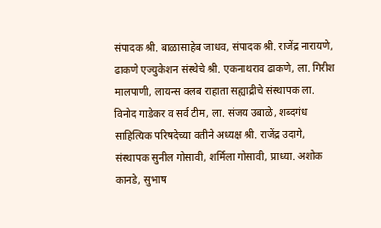संपादक श्री. बाळासाहेब जाधव, संपादक श्री. राजेंद्र नारायणे, ढाकणे एज्युकेशन संस्थेचे श्री. एकनाथराव ढाकणे, ला. गिरीश मालपाणी, लायन्स क्लब राहाता सह्याद्रीचे संस्थापक ला. विनोद गाडेकर व सर्व टीम, ला. संजय उबाळे, शब्दगंध साहित्यिक परिषदेच्या वतीने अध्यक्ष श्री. राजेंद्र उदागे, संस्थापक सुनील गोसावी, शर्मिला गोसावी, प्राध्या. अशोक कानडे, सुभाष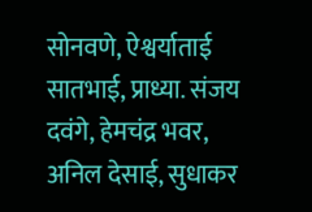सोनवणे, ऐश्वर्याताई सातभाई, प्राध्या. संजय दवंगे, हेमचंद्र भवर, अनिल देसाई, सुधाकर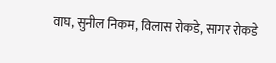वाघ, सुनील निकम, विलास रोकडे, सागर रोकडे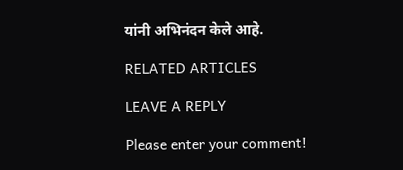यांनी अभिनंदन केले आहे.

RELATED ARTICLES

LEAVE A REPLY

Please enter your comment!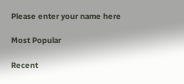Please enter your name here

Most Popular

Recent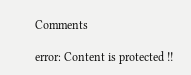Comments

error: Content is protected !!